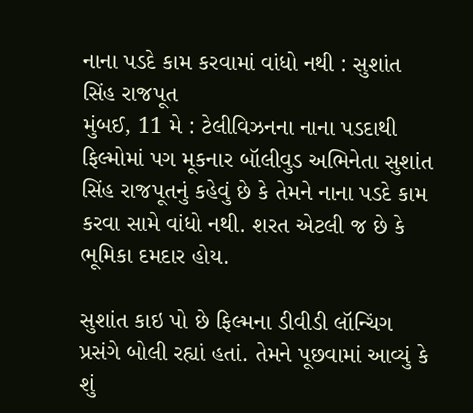નાના પડદે કામ કરવામાં વાંધો નથી : સુશાંત સિંહ રાજપૂત
મુંબઈ, 11 મે : ટેલીવિઝનના નાના પડદાથી ફિલ્મોમાં પગ મૂકનાર બૉલીવુડ અભિનેતા સુશાંત સિંહ રાજપૂતનું કહેવું છે કે તેમને નાના પડદે કામ કરવા સામે વાંધો નથી. શરત એટલી જ છે કે ભૂમિકા દમદાર હોય.

સુશાંત કાઇ પો છે ફિલ્મના ડીવીડી લૉન્ચિંગ પ્રસંગે બોલી રહ્યાં હતાં. તેમને પૂછવામાં આવ્યું કે શું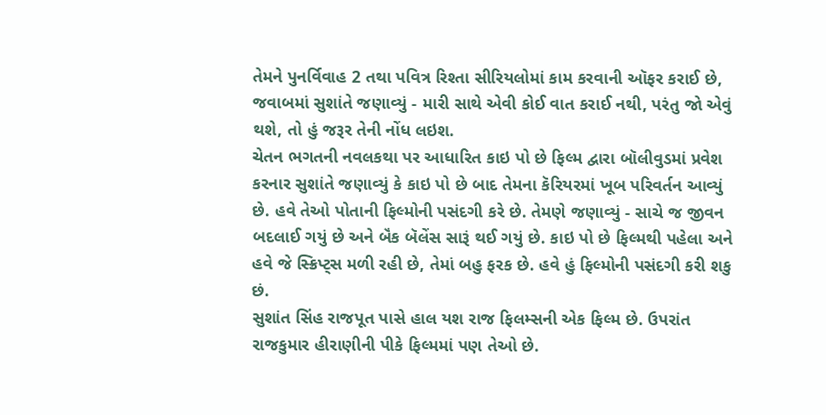તેમને પુનર્વિવાહ 2 તથા પવિત્ર રિશ્તા સીરિયલોમાં કામ કરવાની ઑફર કરાઈ છે, જવાબમાં સુશાંતે જણાવ્યું - મારી સાથે એવી કોઈ વાત કરાઈ નથી, પરંતુ જો એવું થશે, તો હું જરૂર તેની નોંધ લઇશ.
ચેતન ભગતની નવલકથા પર આધારિત કાઇ પો છે ફિલ્મ દ્વારા બૉલીવુડમાં પ્રવેશ કરનાર સુશાંતે જણાવ્યું કે કાઇ પો છે બાદ તેમના કૅરિયરમાં ખૂબ પરિવર્તન આવ્યું છે. હવે તેઓ પોતાની ફિલ્મોની પસંદગી કરે છે. તેમણે જણાવ્યું - સાચે જ જીવન બદલાઈ ગયું છે અને બૅંક બૅલેંસ સારૂં થઈ ગયું છે. કાઇ પો છે ફિલ્મથી પહેલા અને હવે જે સ્ક્રિપ્ટ્સ મળી રહી છે, તેમાં બહુ ફરક છે. હવે હું ફિલ્મોની પસંદગી કરી શકુ છં.
સુશાંત સિંહ રાજપૂત પાસે હાલ યશ રાજ ફિલમ્સની એક ફિલ્મ છે. ઉપરાંત રાજકુમાર હીરાણીની પીકે ફિલ્મમાં પણ તેઓ છે.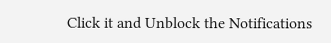Click it and Unblock the Notifications